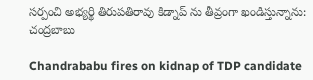సర్పంచి అభ్యర్థి తిరుపతిరావు కిడ్నాప్ ను తీవ్రంగా ఖండిస్తున్నాను: చంద్రబాబు

Chandrababu fires on kidnap of TDP candidate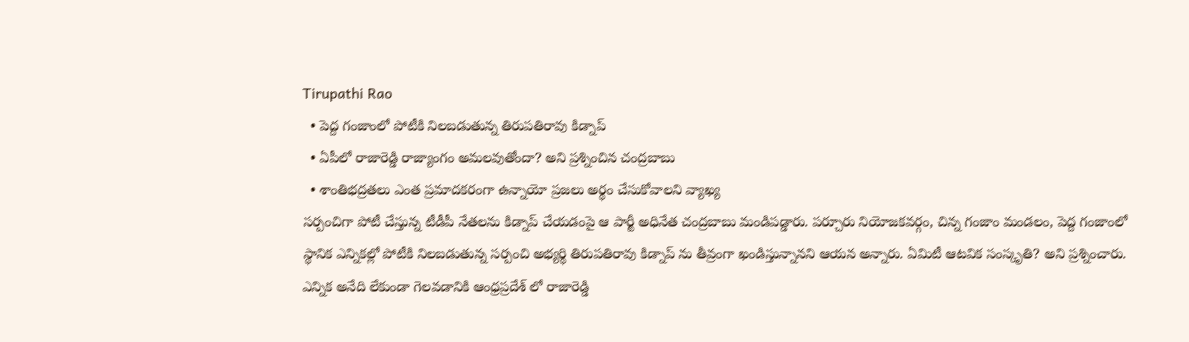Tirupathi Rao
  • పెద్ద గంజాంలో పోటీకి నిలబడుతున్న తిరుపతిరావు కిడ్నాప్
  • ఏపీలో రాజారెడ్డి రాజ్యాంగం అమలవుతోందా? అని ప్రశ్నించిన చంద్రబాబు
  • శాంతిభద్రతలు ఎంత ప్రమాదకరంగా ఉన్నాయో ప్రజలు అర్థం చేసుకోవాలని వ్యాఖ్య
సర్పంచిగా పోటీ చేస్తున్న టీడీపీ నేతలను కిడ్నాప్ చేయడంపై ఆ పార్టీ అధినేత చంద్రబాబు మండిపడ్డారు. పర్చూరు నియోజకవర్గం, చిన్న గంజాం మండలం, పెద్ద గంజాంలో స్థానిక ఎన్నికల్లో పోటీకి నిలబడుతున్న సర్పంచి అభ్యర్థి తిరుపతిరావు కిడ్నాప్ ను తీవ్రంగా ఖండిస్తున్నానని ఆయన అన్నారు. ఏమిటీ ఆటవిక సంస్కృతి? అని ప్రశ్నించారు. ఎన్నిక అనేది లేకుండా గెలవడానికి ఆంధ్రప్రదేశ్ లో రాజారెడ్డి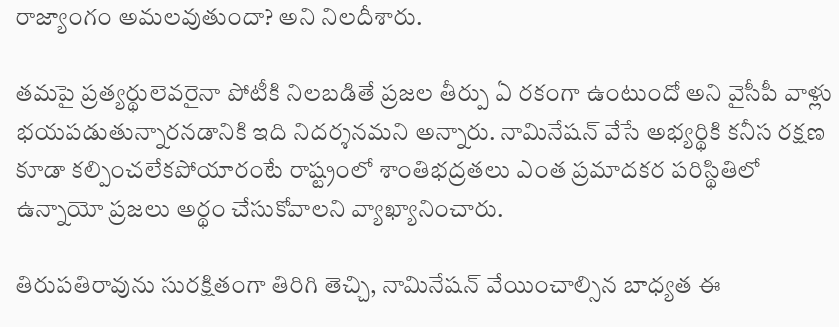రాజ్యాంగం అమలవుతుందా? అని నిలదీశారు.

తమపై ప్రత్యర్థులెవరైనా పోటీకి నిలబడితే ప్రజల తీర్పు ఏ రకంగా ఉంటుందో అని వైసీపీ వాళ్లు భయపడుతున్నారనడానికి ఇది నిదర్శనమని అన్నారు. నామినేషన్ వేసే అభ్యర్థికి కనీస రక్షణ కూడా కల్పించలేకపోయారంటే రాష్ట్రంలో శాంతిభద్రతలు ఎంత ప్రమాదకర పరిస్థితిలో ఉన్నాయో ప్రజలు అర్థం చేసుకోవాలని వ్యాఖ్యానించారు.

తిరుపతిరావును సురక్షితంగా తిరిగి తెచ్చి, నామినేషన్ వేయించాల్సిన బాధ్యత ఈ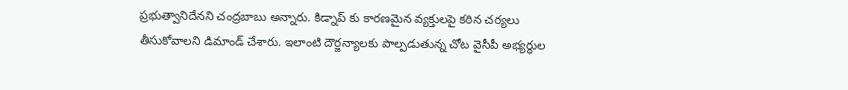ప్రభుత్వానిదేనని చంద్రబాబు అన్నారు. కిడ్నాప్ కు కారణమైన వ్యక్తులపై కఠిన చర్యలు తీసుకోవాలని డిమాండ్ చేశారు. ఇలాంటి దౌర్జన్యాలకు పాల్పడుతున్న చోట వైసీపీ అభ్యర్థుల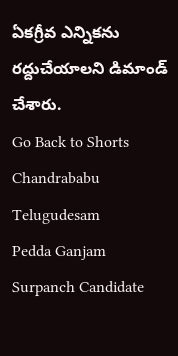ఏకగ్రీవ ఎన్నికను రద్దుచేయాలని డిమాండ్ చేశారు.
Go Back to Shorts
Chandrababu
Telugudesam
Pedda Ganjam
Surpanch Candidate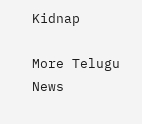Kidnap

More Telugu News